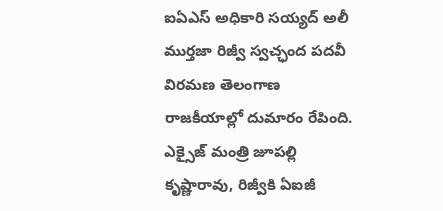ఐఏఎస్ అధికారి సయ్యద్ అలీ ముర్తజా రిజ్వీ స్వచ్ఛంద పదవీ విరమణ తెలంగాణ రాజకీయాల్లో దుమారం రేపింది. ఎక్సైజ్ మంత్రి జూపల్లి కృష్ణారావు, రిజ్వీకి ఏఐజీ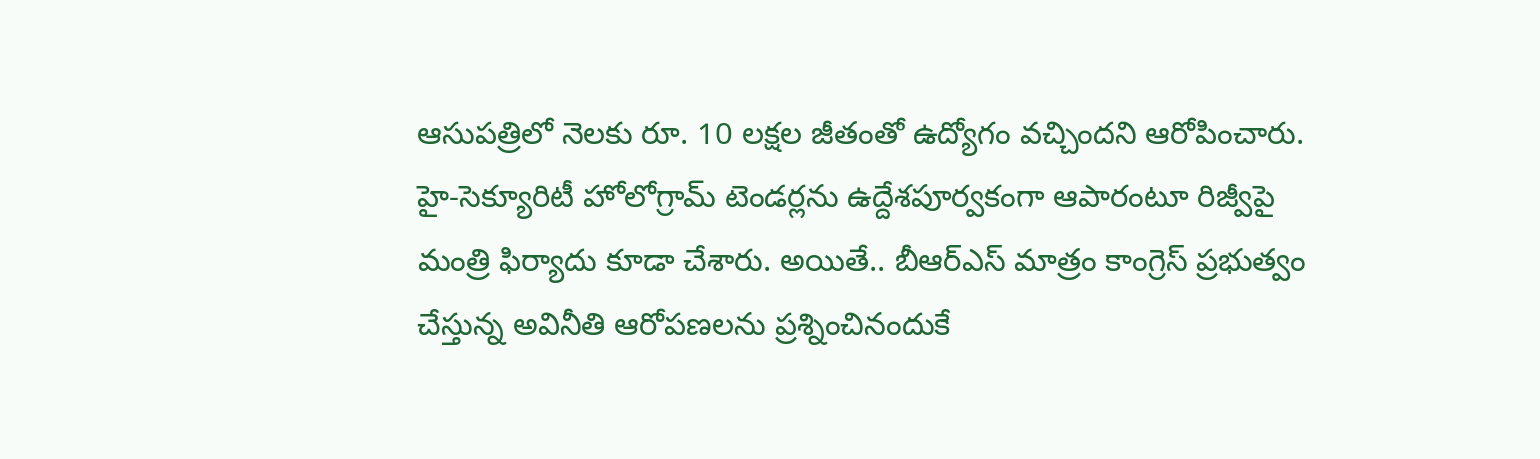ఆసుపత్రిలో నెలకు రూ. 10 లక్షల జీతంతో ఉద్యోగం వచ్చిందని ఆరోపించారు. హై-సెక్యూరిటీ హోలోగ్రామ్ టెండర్లను ఉద్దేశపూర్వకంగా ఆపారంటూ రిజ్వీపై మంత్రి ఫిర్యాదు కూడా చేశారు. అయితే.. బీఆర్ఎస్ మాత్రం కాంగ్రెస్ ప్రభుత్వం చేస్తున్న అవినీతి ఆరోపణలను ప్రశ్నించినందుకే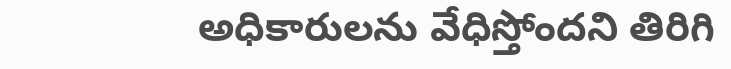అధికారులను వేధిస్తోందని తిరిగి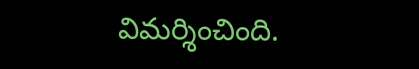విమర్శించింది.